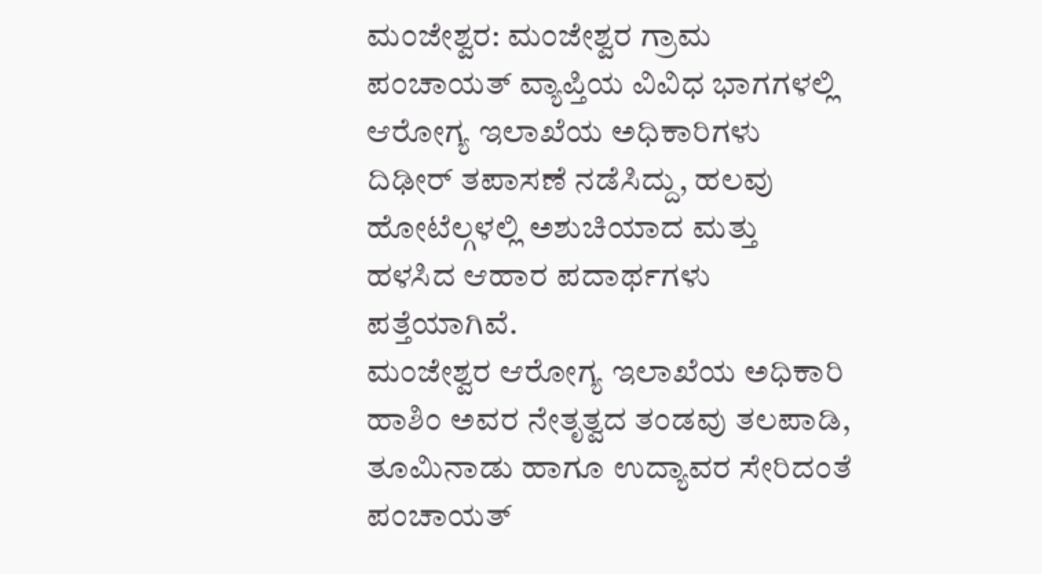ಮಂಜೇಶ್ವರ: ಮಂಜೇಶ್ವರ ಗ್ರಾಮ ಪಂಚಾಯತ್ ವ್ಯಾಪ್ತಿಯ ವಿವಿಧ ಭಾಗಗಳಲ್ಲಿ ಆರೋಗ್ಯ ಇಲಾಖೆಯ ಅಧಿಕಾರಿಗಳು ದಿಢೀರ್ ತಪಾಸಣೆ ನಡೆಸಿದ್ದು, ಹಲವು ಹೋಟೆಲ್ಗಳಲ್ಲಿ ಅಶುಚಿಯಾದ ಮತ್ತು ಹಳಸಿದ ಆಹಾರ ಪದಾರ್ಥಗಳು ಪತ್ತೆಯಾಗಿವೆ.
ಮಂಜೇಶ್ವರ ಆರೋಗ್ಯ ಇಲಾಖೆಯ ಅಧಿಕಾರಿ ಹಾಶಿಂ ಅವರ ನೇತೃತ್ವದ ತಂಡವು ತಲಪಾಡಿ, ತೂಮಿನಾಡು ಹಾಗೂ ಉದ್ಯಾವರ ಸೇರಿದಂತೆ ಪಂಚಾಯತ್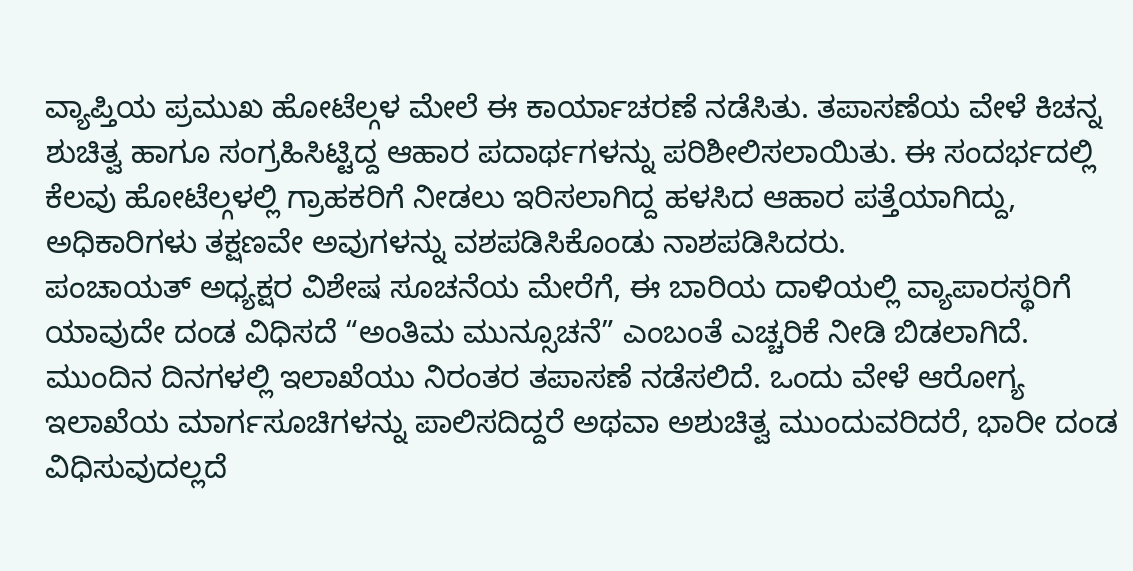ವ್ಯಾಪ್ತಿಯ ಪ್ರಮುಖ ಹೋಟೆಲ್ಗಳ ಮೇಲೆ ಈ ಕಾರ್ಯಾಚರಣೆ ನಡೆಸಿತು. ತಪಾಸಣೆಯ ವೇಳೆ ಕಿಚನ್ನ ಶುಚಿತ್ವ ಹಾಗೂ ಸಂಗ್ರಹಿಸಿಟ್ಟಿದ್ದ ಆಹಾರ ಪದಾರ್ಥಗಳನ್ನು ಪರಿಶೀಲಿಸಲಾಯಿತು. ಈ ಸಂದರ್ಭದಲ್ಲಿ ಕೆಲವು ಹೋಟೆಲ್ಗಳಲ್ಲಿ ಗ್ರಾಹಕರಿಗೆ ನೀಡಲು ಇರಿಸಲಾಗಿದ್ದ ಹಳಸಿದ ಆಹಾರ ಪತ್ತೆಯಾಗಿದ್ದು, ಅಧಿಕಾರಿಗಳು ತಕ್ಷಣವೇ ಅವುಗಳನ್ನು ವಶಪಡಿಸಿಕೊಂಡು ನಾಶಪಡಿಸಿದರು.
ಪಂಚಾಯತ್ ಅಧ್ಯಕ್ಷರ ವಿಶೇಷ ಸೂಚನೆಯ ಮೇರೆಗೆ, ಈ ಬಾರಿಯ ದಾಳಿಯಲ್ಲಿ ವ್ಯಾಪಾರಸ್ಥರಿಗೆ ಯಾವುದೇ ದಂಡ ವಿಧಿಸದೆ “ಅಂತಿಮ ಮುನ್ಸೂಚನೆ” ಎಂಬಂತೆ ಎಚ್ಚರಿಕೆ ನೀಡಿ ಬಿಡಲಾಗಿದೆ.
ಮುಂದಿನ ದಿನಗಳಲ್ಲಿ ಇಲಾಖೆಯು ನಿರಂತರ ತಪಾಸಣೆ ನಡೆಸಲಿದೆ. ಒಂದು ವೇಳೆ ಆರೋಗ್ಯ ಇಲಾಖೆಯ ಮಾರ್ಗಸೂಚಿಗಳನ್ನು ಪಾಲಿಸದಿದ್ದರೆ ಅಥವಾ ಅಶುಚಿತ್ವ ಮುಂದುವರಿದರೆ, ಭಾರೀ ದಂಡ ವಿಧಿಸುವುದಲ್ಲದೆ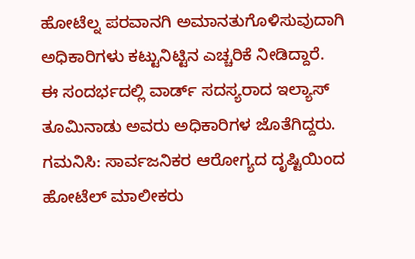ಹೋಟೆಲ್ನ ಪರವಾನಗಿ ಅಮಾನತುಗೊಳಿಸುವುದಾಗಿ ಅಧಿಕಾರಿಗಳು ಕಟ್ಟುನಿಟ್ಟಿನ ಎಚ್ಚರಿಕೆ ನೀಡಿದ್ದಾರೆ.
ಈ ಸಂದರ್ಭದಲ್ಲಿ ವಾರ್ಡ್ ಸದಸ್ಯರಾದ ಇಲ್ಯಾಸ್ ತೂಮಿನಾಡು ಅವರು ಅಧಿಕಾರಿಗಳ ಜೊತೆಗಿದ್ದರು.
ಗಮನಿಸಿ: ಸಾರ್ವಜನಿಕರ ಆರೋಗ್ಯದ ದೃಷ್ಟಿಯಿಂದ ಹೋಟೆಲ್ ಮಾಲೀಕರು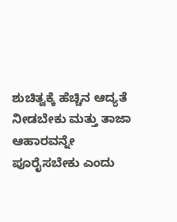ಶುಚಿತ್ವಕ್ಕೆ ಹೆಚ್ಚಿನ ಆದ್ಯತೆ ನೀಡಬೇಕು ಮತ್ತು ತಾಜಾ ಆಹಾರವನ್ನೇ ಪೂರೈಸಬೇಕು ಎಂದು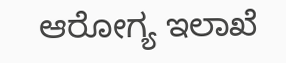ಆರೋಗ್ಯ ಇಲಾಖೆ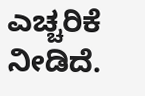ಎಚ್ಚರಿಕೆ ನೀಡಿದೆ.